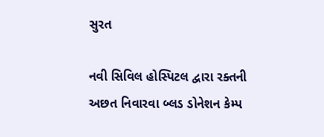સુરત

નવી સિવિલ હોસ્પિટલ દ્વારા રક્તની અછત નિવારવા બ્લડ ડોનેશન કેમ્પ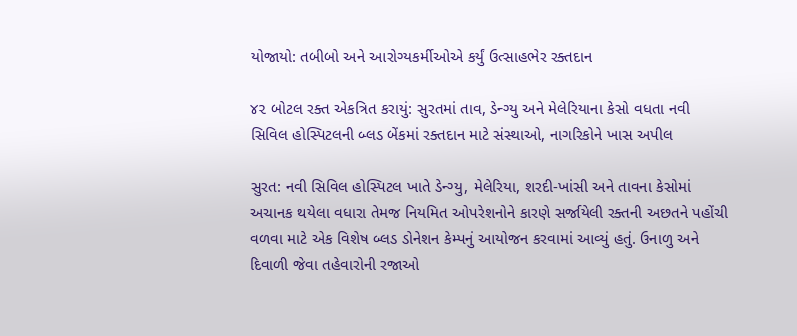યોજાયો: તબીબો અને આરોગ્યકર્મીઓએ કર્યું ઉત્સાહભેર રક્તદાન

૪૨ બોટલ રક્ત એકત્રિત કરાયું: સુરતમાં તાવ, ડેન્ગ્યુ અને મેલેરિયાના કેસો વધતા નવી સિવિલ હોસ્પિટલની બ્લડ બેંકમાં રક્તદાન માટે સંસ્થાઓ, નાગરિકોને ખાસ અપીલ

સુરત: નવી સિવિલ હોસ્પિટલ ખાતે ડેન્ગ્યુ, મેલેરિયા, શરદી-ખાંસી અને તાવના કેસોમાં અચાનક થયેલા વધારા તેમજ નિયમિત ઓપરેશનોને કારણે સર્જાયેલી રક્તની અછતને પહોંચી વળવા માટે એક વિશેષ બ્લડ ડોનેશન કેમ્પનું આયોજન કરવામાં આવ્યું હતું. ઉનાળુ અને દિવાળી જેવા તહેવારોની રજાઓ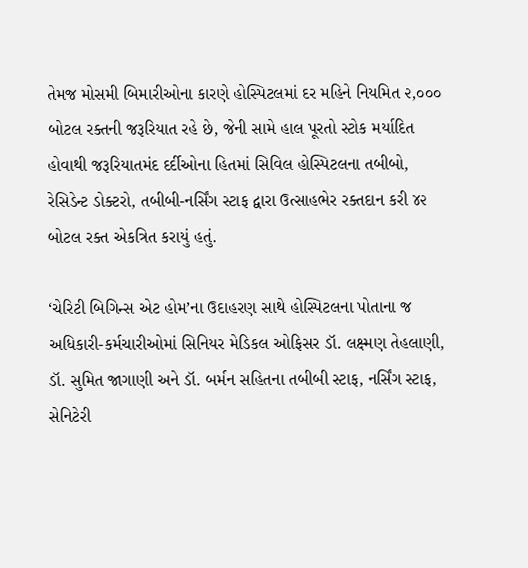તેમજ મોસમી બિમારીઓના કારણે હોસ્પિટલમાં દર મહિને નિયમિત ૨,૦૦૦ બોટલ રક્તની જરૂરિયાત રહે છે, જેની સામે હાલ પૂરતો સ્ટોક મર્યાદિત હોવાથી જરૂરિયાતમંદ દર્દીઓના હિતમાં સિવિલ હોસ્પિટલના તબીબો, રેસિડેન્ટ ડોક્ટરો, તબીબી-નર્સિંગ સ્ટાફ દ્વારા ઉત્સાહભેર રક્તદાન કરી ૪૨ બોટલ રક્ત એકત્રિત કરાયું હતું.

‘ચેરિટી બિગિન્સ એટ હોમ’ના ઉદાહરણ સાથે હોસ્પિટલના પોતાના જ અધિકારી-કર્મચારીઓમાં સિનિયર મેડિકલ ઓફિસર ડૉ. લક્ષ્મણ તેહલાણી, ડૉ. સુમિત જાગાણી અને ડૉ. બર્મન સહિતના તબીબી સ્ટાફ, નર્સિંગ સ્ટાફ, સેનિટેરી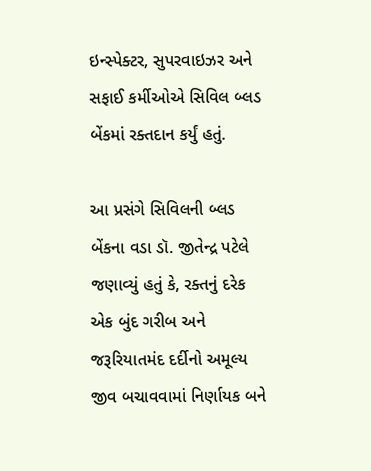ઇન્સ્પેક્ટર, સુપરવાઇઝર અને સફાઈ કર્મીઓએ સિવિલ બ્લડ બેંકમાં રક્તદાન કર્યું હતું.

આ પ્રસંગે સિવિલની બ્લડ બેંકના વડા ડૉ. જીતેન્દ્ર પટેલે જણાવ્યું હતું કે, રક્તનું દરેક એક બુંદ ગરીબ અને જરૂરિયાતમંદ દર્દીનો અમૂલ્ય જીવ બચાવવામાં નિર્ણાયક બને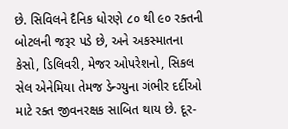છે. સિવિલને દૈનિક ધોરણે ૮૦ થી ૯૦ રક્તની બોટલની જરૂર પડે છે, અને અકસ્માતના કેસો, ડિલિવરી, મેજર ઓપરેશનો, સિકલ સેલ એનેમિયા તેમજ ડેન્ગ્યુના ગંભીર દર્દીઓ માટે રક્ત જીવનરક્ષક સાબિત થાય છે. દૂર-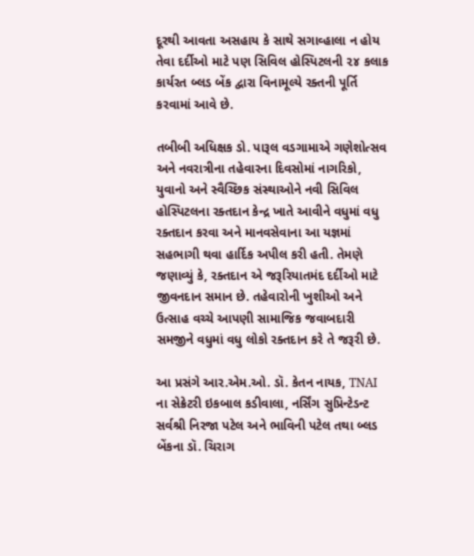દૂરથી આવતા અસહાય કે સાથે સગાવ્હાલા ન હોય તેવા દર્દીઓ માટે પણ સિવિલ હોસ્પિટલની ૨૪ કલાક કાર્યરત બ્લડ બેંક દ્વારા વિનામૂલ્યે રક્તની પૂર્તિ કરવામાં આવે છે.

તબીબી અધિક્ષક ડો. પારૂલ વડગામાએ ગણેશોત્સવ અને નવરાત્રીના તહેવારના દિવસોમાં નાગરિકો, યુવાનો અને સ્વૈચ્છિક સંસ્થાઓને નવી સિવિલ હોસ્પિટલના રક્તદાન કેન્દ્ર ખાતે આવીને વધુમાં વધુ રક્તદાન કરવા અને માનવસેવાના આ યજ્ઞમાં સહભાગી થવા હાર્દિક અપીલ કરી હતી. તેમણે જણાવ્યું કે, રક્તદાન એ જરૂરિયાતમંદ દર્દીઓ માટે જીવનદાન સમાન છે. તહેવારોની ખુશીઓ અને ઉત્સાહ વચ્ચે આપણી સામાજિક જવાબદારી સમજીને વધુમાં વધુ લોકો રક્તદાન કરે તે જરૂરી છે.

આ પ્રસંગે આર.એમ.ઓ. ડૉ. કેતન નાયક, TNAI ના સેક્રેટરી ઇકબાલ કડીવાલા, નર્સિંગ સુપ્રિન્ટેડન્ટ સર્વશ્રી નિરજા પટેલ અને ભાવિની પટેલ તથા બ્લડ બેંકના ડૉ. ચિરાગ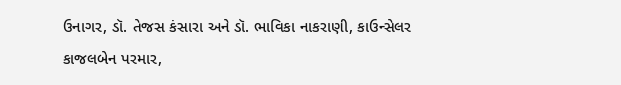ઉનાગર, ડૉ. તેજસ કંસારા અને ડૉ. ભાવિકા નાકરાણી, કાઉન્સેલર કાજલબેન પરમાર,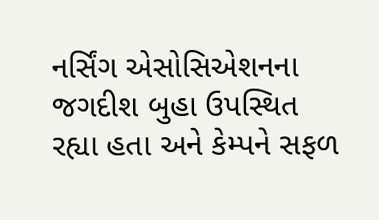નર્સિંગ એસોસિએશનના જગદીશ બુહા ઉપસ્થિત રહ્યા હતા અને કેમ્પને સફળ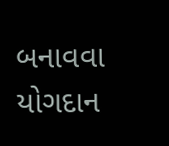બનાવવા યોગદાન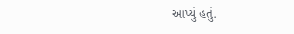આપ્યું હતું.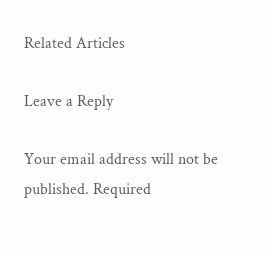Related Articles

Leave a Reply

Your email address will not be published. Required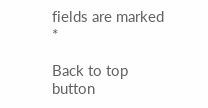fields are marked *

Back to top button